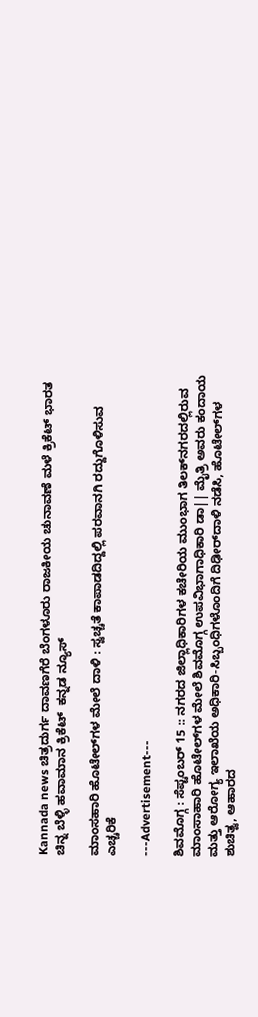Kannada news ಚಿತ್ರದುರ್ಗ ದಾವಣಗೆರೆ ಬೆಂಗಳೂರು ರಾಜಕೀಯ ಚುನಾವಣೆ ಮಳೆ ಕ್ರಿಕೆಟ್ ಭಾರತ ಚಿನ್ನ ಬೆಳ್ಳಿ ಹವಾಮಾನ ಕ್ರಿಕೆಟ್  ಕನ್ನಡ ನ್ಯೂಸ್

ಮಾಂಸಹಾರಿ ಹೊಟೇಲ್‌ಗಳ ಮೇಲೆ ದಾಳಿ : ಸ್ವಚ್ಚತೆ ಕಾಪಾಡದಿದ್ದಲ್ಲಿ ಪರವಾನಗಿ ರದ್ದುಗೊಳಿಸುವ ಎಚ್ಚರಿಕೆ

---Advertisement---

ಶಿವಮೊಗ್ಗ : ಸೆಪ್ಟಂಬರ್‌ 15 :: ನಗರದ ಜಿಲ್ಲಾಧಿಕಾರಿಗಳ ಕಚೇರಿಯ ಮುಂಭಾಗ ತಿಲಕ್‌ನಗರದಲ್ಲಿರುವ ಮಾಂಸಾಹಾರಿ ಹೊಟೇಲ್‌ಗಳ ಮೇಲೆ ಶಿವಮೊಗ್ಗ ಉಪವಿಭಾಗಾಧಿಕಾರಿ ಡಾ|| ಮೈತ್ರಿ ಅವರು ಕಂದಾಯ ಮತ್ತು ಆರೋಗ್ಯ ಇಲಾಖೆಯ ಅಧಿಕಾರಿ-ಸಿಬ್ಬಂಧಿಗಳೊಂದಿಗೆ ದಿಢೀರ್‌ದಾಳಿ ನಡೆಸಿ, ಹೊಟೇಲ್‌ಗಳ ಶುಚಿತ್ವ, ಆಹಾರದ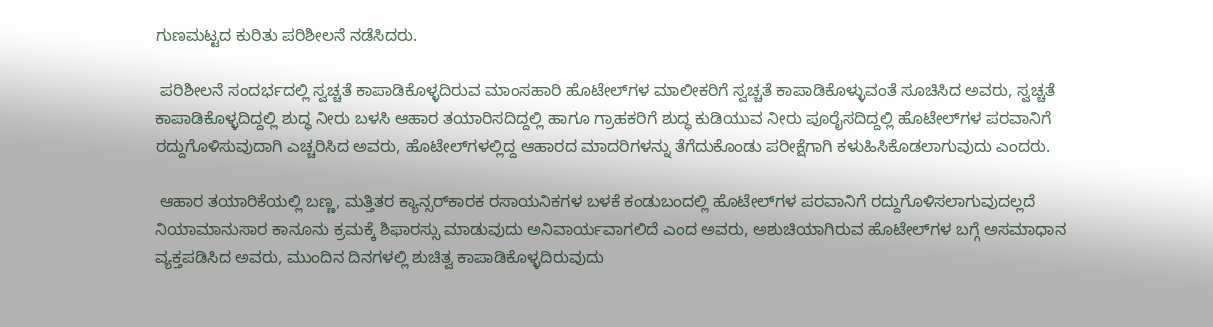ಗುಣಮಟ್ಟದ ಕುರಿತು ಪರಿಶೀಲನೆ ನಡೆಸಿದರು.

 ಪರಿಶೀಲನೆ ಸಂದರ್ಭದಲ್ಲಿ ಸ್ವಚ್ಚತೆ ಕಾಪಾಡಿಕೊಳ್ಳದಿರುವ ಮಾಂಸಹಾರಿ ಹೊಟೇಲ್‌ಗಳ ಮಾಲೀಕರಿಗೆ ಸ್ವಚ್ಚತೆ ಕಾಪಾಡಿಕೊಳ್ಳುವಂತೆ ಸೂಚಿಸಿದ ಅವರು, ಸ್ವಚ್ಚತೆ ಕಾಪಾಡಿಕೊಳ್ಳದಿದ್ದಲ್ಲಿ ಶುದ್ಧ ನೀರು ಬಳಸಿ ಆಹಾರ ತಯಾರಿಸದಿದ್ದಲ್ಲಿ ಹಾಗೂ ಗ್ರಾಹಕರಿಗೆ ಶುದ್ಧ ಕುಡಿಯುವ ನೀರು ಪೂರೈಸದಿದ್ದಲ್ಲಿ ಹೊಟೇಲ್‌ಗಳ ಪರವಾನಿಗೆ ರದ್ದುಗೊಳಿಸುವುದಾಗಿ ಎಚ್ಚರಿಸಿದ ಅವರು, ಹೊಟೇಲ್‌ಗಳಲ್ಲಿದ್ದ ಆಹಾರದ ಮಾದರಿಗಳನ್ನು ತೆಗೆದುಕೊಂಡು ಪರೀಕ್ಷೆಗಾಗಿ ಕಳುಹಿಸಿಕೊಡಲಾಗುವುದು ಎಂದರು.

 ಆಹಾರ ತಯಾರಿಕೆಯಲ್ಲಿ ಬಣ್ಣ, ಮತ್ತಿತರ ಕ್ಯಾನ್ಸರ್‌ಕಾರಕ ರಸಾಯನಿಕಗಳ ಬಳಕೆ ಕಂಡುಬಂದಲ್ಲಿ ಹೊಟೇಲ್‌ಗಳ ಪರವಾನಿಗೆ ರದ್ದುಗೊಳಿಸಲಾಗುವುದಲ್ಲದೆ ನಿಯಾಮಾನುಸಾರ ಕಾನೂನು ಕ್ರಮಕ್ಕೆ ಶಿಫಾರಸ್ಸು ಮಾಡುವುದು ಅನಿವಾರ್ಯವಾಗಲಿದೆ ಎಂದ ಅವರು, ಅಶುಚಿಯಾಗಿರುವ ಹೊಟೇಲ್‌ಗಳ ಬಗ್ಗೆ ಅಸಮಾಧಾನ ವ್ಯಕ್ತಪಡಿಸಿದ ಅವರು, ಮುಂದಿನ ದಿನಗಳಲ್ಲಿ ಶುಚಿತ್ವ ಕಾಪಾಡಿಕೊಳ್ಳದಿರುವುದು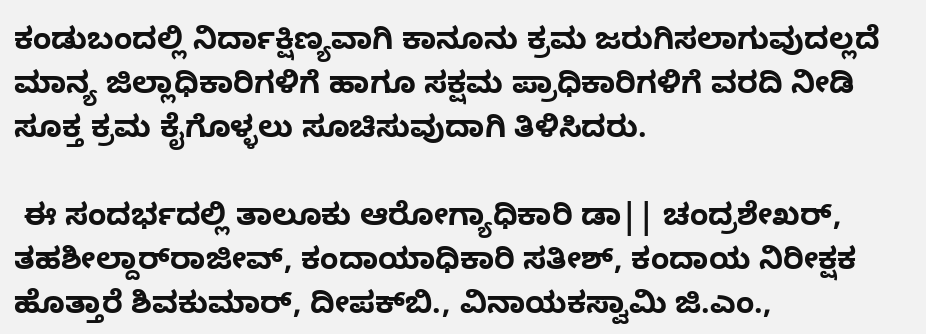ಕಂಡುಬಂದಲ್ಲಿ ನಿರ್ದಾಕ್ಷಿಣ್ಯವಾಗಿ ಕಾನೂನು ಕ್ರಮ ಜರುಗಿಸಲಾಗುವುದಲ್ಲದೆ ಮಾನ್ಯ ಜಿಲ್ಲಾಧಿಕಾರಿಗಳಿಗೆ ಹಾಗೂ ಸಕ್ಷಮ ಪ್ರಾಧಿಕಾರಿಗಳಿಗೆ ವರದಿ ನೀಡಿ ಸೂಕ್ತ ಕ್ರಮ ಕೈಗೊಳ್ಳಲು ಸೂಚಿಸುವುದಾಗಿ ತಿಳಿಸಿದರು.

 ಈ ಸಂದರ್ಭದಲ್ಲಿ ತಾಲೂಕು ಆರೋಗ್ಯಾಧಿಕಾರಿ ಡಾ|| ಚಂದ್ರಶೇಖರ್‌, ತಹಶೀಲ್ದಾರ್‌ರಾಜೀವ್‌, ಕಂದಾಯಾಧಿಕಾರಿ ಸತೀಶ್‌, ಕಂದಾಯ ನಿರೀಕ್ಷಕ ಹೊತ್ತಾರೆ ಶಿವಕುಮಾರ್‌, ದೀಪಕ್‌ಬಿ., ವಿನಾಯಕಸ್ವಾಮಿ ಜಿ.ಎಂ.,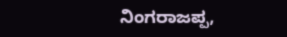ನಿಂಗರಾಜಪ್ಪ,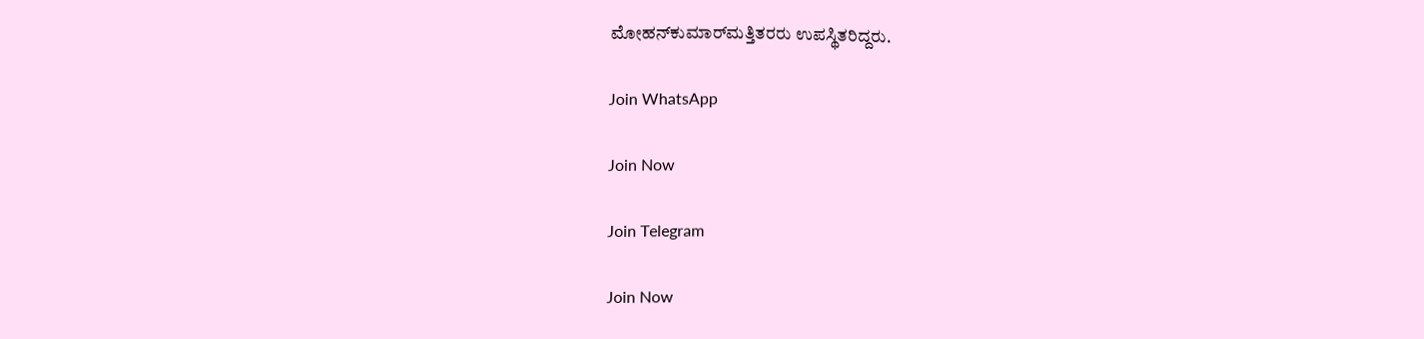ಮೋಹನ್‌ಕುಮಾರ್‌ಮತ್ತಿತರರು ಉಪಸ್ಥಿತರಿದ್ದರು.

Join WhatsApp

Join Now

Join Telegram

Join Now